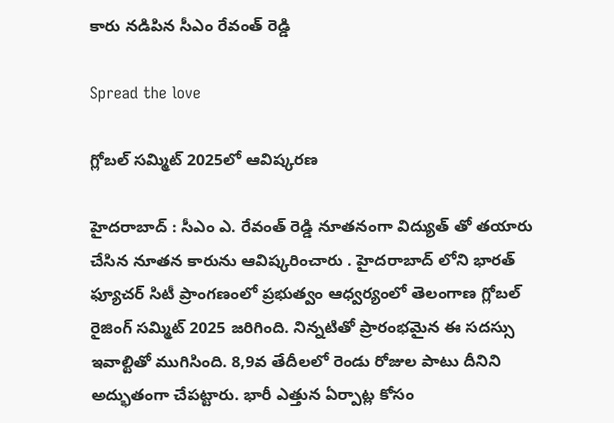కారు న‌డిపిన సీఎం రేవంత్ రెడ్డి

Spread the love

గ్లోబ‌ల్ స‌మ్మిట్ 2025లో ఆవిష్క‌ర‌ణ

హైద‌రాబాద్ : సీఎం ఎ. రేవంత్ రెడ్డి నూత‌నంగా విద్యుత్ తో త‌యారు చేసిన నూత‌న కారును ఆవిష్క‌రించారు . హైద‌రాబాద్ లోని భార‌త్ ఫ్యూచ‌ర్ సిటీ ప్రాంగ‌ణంలో ప్ర‌భుత్వం ఆధ్వ‌ర్యంలో తెలంగాణ గ్లోబ‌ల్ రైజింగ్ స‌మ్మిట్ 2025 జ‌రిగింది. నిన్న‌టితో ప్రారంభ‌మైన ఈ సద‌స్సు ఇవాల్టితో ముగిసింది. 8,9వ తేదీల‌లో రెండు రోజుల పాటు దీనిని అద్భుతంగా చేప‌ట్టారు. భారీ ఎత్తున ఏర్పాట్ల కోసం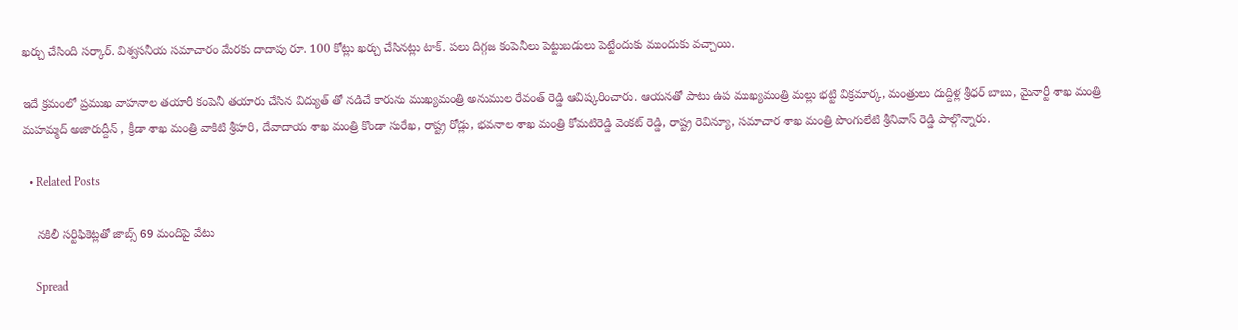ఖ‌ర్చు చేసింది స‌ర్కార్. విశ్వ‌స‌నీయ స‌మాచారం మేర‌కు దాదాపు రూ. 100 కోట్లు ఖ‌ర్చు చేసిన‌ట్లు టాక్. ప‌లు దిగ్గ‌జ కంపెనీలు పెట్టుబ‌డులు పెట్టేందుకు ముందుకు వ‌చ్చాయి.

ఇదే క్ర‌మంలో ప్ర‌ముఖ వాహ‌నాల త‌యారీ కంపెనీ త‌యారు చేసిన విద్యుత్ తో న‌డిచే కారును ముఖ్య‌మంత్రి అనుముల రేవంత్ రెడ్డి ఆవిష్క‌రించారు. ఆయ‌న‌తో పాటు ఉప ముఖ్య‌మంత్రి మ‌ల్లు భ‌ట్టి విక్ర‌మార్క‌, మంత్రులు దుద్దిళ్ల శ్రీ‌ధ‌ర్ బాబు, మైనార్టీ శాఖ మంత్రి మ‌హ‌మ్మ‌ద్ అజారుద్దీన్ , క్రీడా శాఖ మంత్రి వాకిటి శ్రీ‌హ‌రి, దేవాదాయ శాఖ మంత్రి కొండా సురేఖ‌, రాష్ట్ర రోడ్లు, భ‌వ‌నాల శాఖ మంత్రి కోమ‌టిరెడ్డి వెంకట్ రెడ్డి, రాష్ట్ర రెవిన్యూ, స‌మాచార శాఖ మంత్రి పొంగులేటి శ్రీ‌నివాస్ రెడ్డి పాల్గొన్నారు.

  • Related Posts

    నకిలీ సర్టిఫికెట్లతో జాబ్స్ 69 మందిపై వేటు

    Spread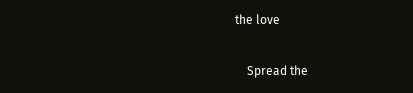the love

    Spread the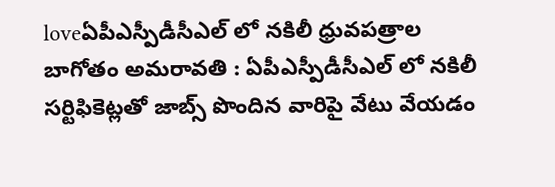loveఏపీఎస్పీడీసీఎల్ లో న‌కిలీ ధ్రువ‌ప‌త్రాల బాగోతం అమ‌రావ‌తి : ఏపీఎస్పీడీసీఎల్ లో న‌కిలీ స‌ర్టిఫికెట్ల‌తో జాబ్స్ పొందిన వారిపై వేటు వేయ‌డం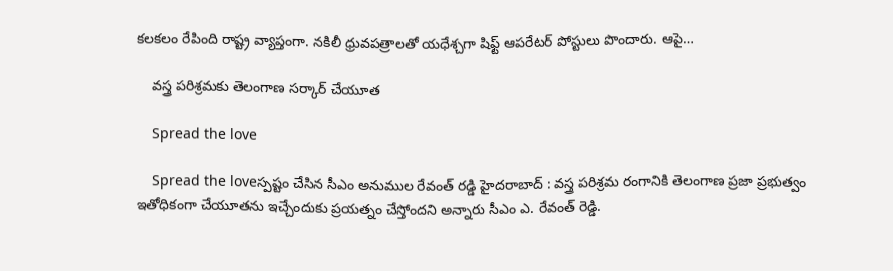క‌ల‌క‌లం రేపింది రాష్ట్ర వ్యాప్తంగా. నకిలీ ధ్రువపత్రాలతో య‌ధేశ్చ‌గా షిఫ్ట్ ఆపరేటర్ పోస్టులు పొందారు. ఆపై…

    వ‌స్త్ర ప‌రిశ్ర‌మ‌కు తెలంగాణ స‌ర్కార్ చేయూత

    Spread the love

    Spread the loveస్ప‌ష్టం చేసిన సీఎం అనుముల రేవంత్ ర‌డ్డి హైద‌రాబాద్ : వ‌స్త్ర ప‌రిశ్ర‌మ రంగానికి తెలంగాణ ప్ర‌జా ప్ర‌భుత్వం ఇతోధికంగా చేయూతను ఇచ్చేందుకు ప్ర‌య‌త్నం చేస్తోంద‌ని అన్నారు సీఎం ఎ. రేవంత్ రెడ్డి.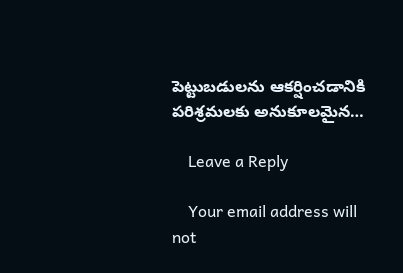పెట్టుబడులను ఆకర్షించడానికి పరిశ్రమలకు అనుకూలమైన…

    Leave a Reply

    Your email address will not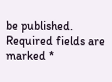be published. Required fields are marked *